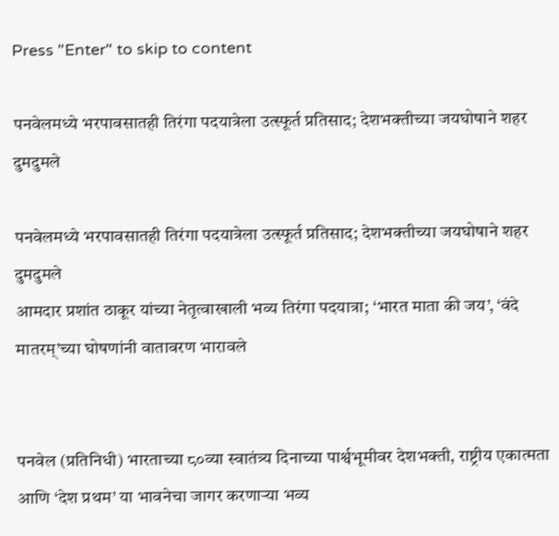Press "Enter" to skip to content

पनवेलमध्ये भरपावसातही तिरंगा पदयात्रेला उत्स्फूर्त प्रतिसाद; देशभक्तीच्या जयघोषाने शहर दुमदुमले

पनवेलमध्ये भरपावसातही तिरंगा पदयात्रेला उत्स्फूर्त प्रतिसाद; देशभक्तीच्या जयघोषाने शहर दुमदुमले
आमदार प्रशांत ठाकूर यांच्या नेतृत्वाखाली भव्य तिरंगा पदयात्रा; ‘भारत माता की जय’, ‘वंदे मातरम्’च्या घोषणांनी वातावरण भारावले


पनवेल (प्रतिनिधी) भारताच्या ८०व्या स्वातंत्र्य दिनाच्या पार्श्वभूमीवर देशभक्ती, राष्ट्रीय एकात्मता आणि ‘देश प्रथम’ या भावनेचा जागर करणाऱ्या भव्य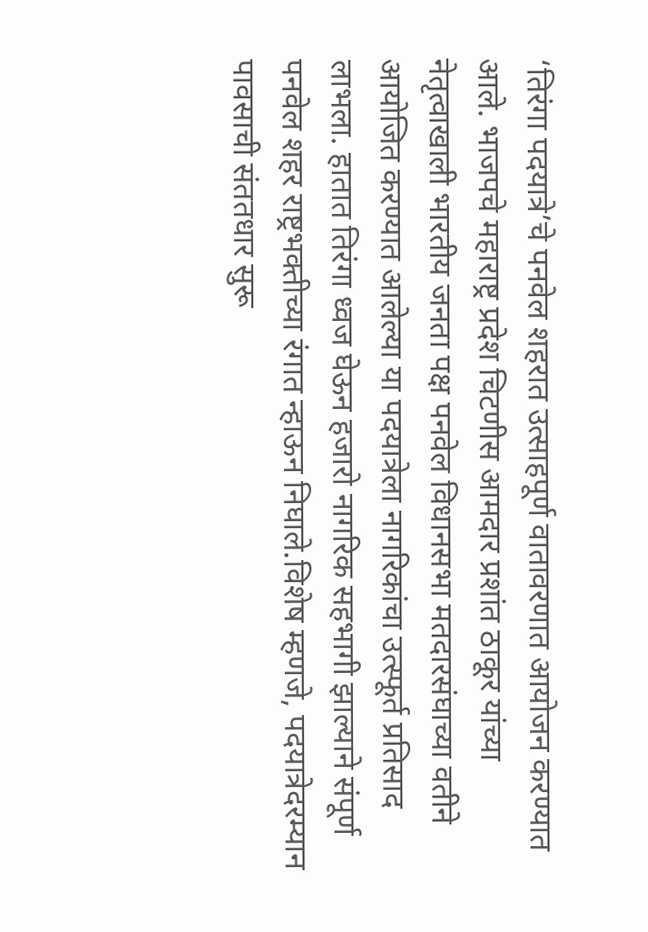‘तिरंगा पदयात्रे’चे पनवेल शहरात उत्साहपूर्ण वातावरणात आयोजन करण्यात आले. भाजपचे महाराष्ट्र प्रदेश चिटणीस आमदार प्रशांत ठाकूर यांच्या नेतृत्वाखाली भारतीय जनता पक्ष पनवेल विधानसभा मतदारसंघाच्या वतीने आयोजित करण्यात आलेल्या या पदयात्रेला नागरिकांचा उत्स्फूर्त प्रतिसाद लाभला. हातात तिरंगा ध्वज घेऊन हजारो नागरिक सहभागी झाल्याने संपूर्ण पनवेल शहर राष्ट्रभक्तीच्या रंगात न्हाऊन निघाले.विशेष म्हणजे, पदयात्रेदरम्यान पावसाची संततधार सुरू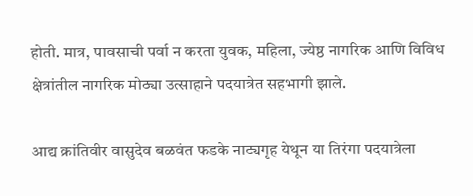होती. मात्र, पावसाची पर्वा न करता युवक, महिला, ज्येष्ठ नागरिक आणि विविध क्षेत्रांतील नागरिक मोठ्या उत्साहाने पदयात्रेत सहभागी झाले.

आद्य क्रांतिवीर वासुदेव बळवंत फडके नाट्यगृह येथून या तिरंगा पदयात्रेला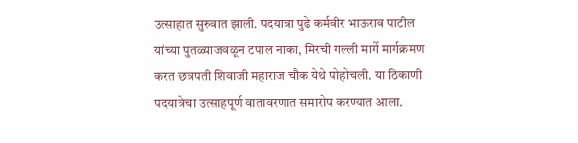उत्साहात सुरुवात झाली. पदयात्रा पुढे कर्मवीर भाऊराव पाटील यांच्या पुतळ्याजवळून टपाल नाका, मिरची गल्ली मार्गे मार्गक्रमण करत छत्रपती शिवाजी महाराज चौक येथे पोहोचली. या ठिकाणी पदयात्रेचा उत्साहपूर्ण वातावरणात समारोप करण्यात आला.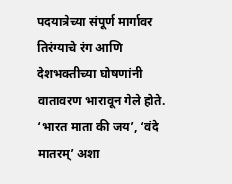पदयात्रेच्या संपूर्ण मार्गावर तिरंग्याचे रंग आणि देशभक्तीच्या घोषणांनी वातावरण भारावून गेले होते. ‘भारत माता की जय’, ‘वंदे मातरम्’ अशा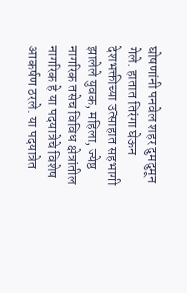घोषणांनी पनवेल शहर दुमदुमून गेले. हातात तिरंगा घेऊन देशभक्तीच्या उत्साहात सहभागी झालेले युवक, महिला, ज्येष्ठ नागरिक तसेच विविध क्षेत्रांतील नागरिक हे या पदयात्रेचे विशेष आकर्षण ठरले. या पदयात्रेत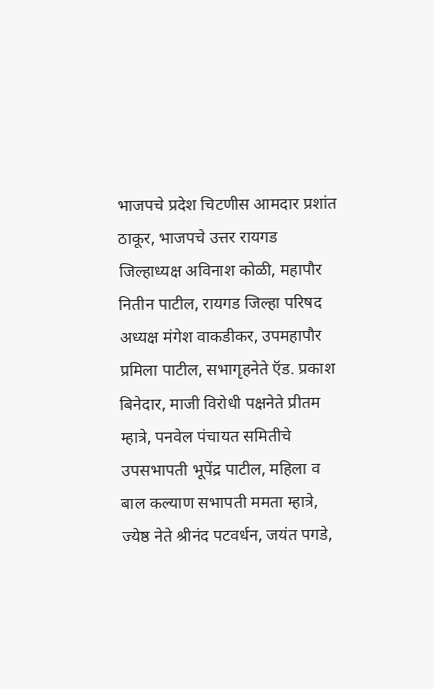भाजपचे प्रदेश चिटणीस आमदार प्रशांत ठाकूर, भाजपचे उत्तर रायगड जिल्हाध्यक्ष अविनाश कोळी, महापौर नितीन पाटील, रायगड जिल्हा परिषद अध्यक्ष मंगेश वाकडीकर, उपमहापौर प्रमिला पाटील, सभागृहनेते ऍड. प्रकाश बिनेदार, माजी विरोधी पक्षनेते प्रीतम म्हात्रे, पनवेल पंचायत समितीचे उपसभापती भूपेंद्र पाटील, महिला व बाल कल्याण सभापती ममता म्हात्रे, ज्येष्ठ नेते श्रीनंद पटवर्धन, जयंत पगडे,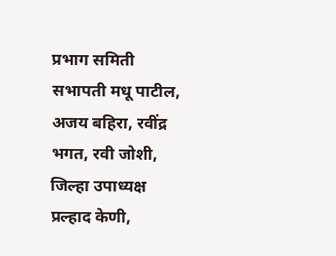प्रभाग समिती सभापती मधू पाटील, अजय बहिरा, रवींद्र भगत, रवी जोशी, जिल्हा उपाध्यक्ष प्रल्हाद केणी,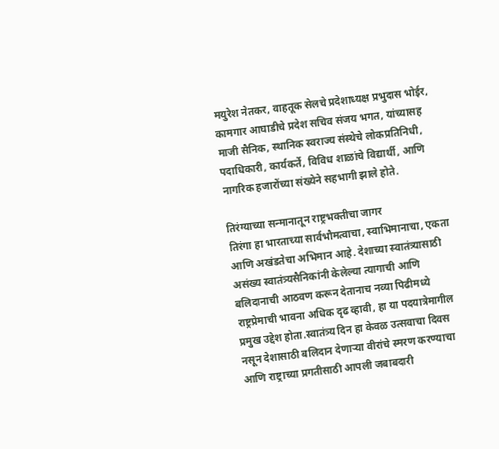मयुरेश नेतकर, वाहतूक सेलचे प्रदेशाध्यक्ष प्रभुदास भोईर, कामगार आघाडीचे प्रदेश सचिव संजय भगत, यांच्यासह माजी सैनिक, स्थानिक स्वराज्य संस्थेचे लोकप्रतिनिधी, पदाधिकारी, कार्यकर्ते, विविध शाळांचे विद्यार्थी, आणि नागरिक हजारोंच्या संख्येने सहभागी झाले होते.

तिरंग्याच्या सन्मानातून राष्ट्रभक्तीचा जागर
तिरंगा हा भारताच्या सार्वभौमत्वाचा, स्वाभिमानाचा, एकता आणि अखंडतेचा अभिमान आहे. देशाच्या स्वातंत्र्यासाठी असंख्य स्वातंत्र्यसैनिकांनी केलेल्या त्यागाची आणि बलिदानाची आठवण करून देतानाच नव्या पिढीमध्ये राष्ट्रप्रेमाची भावना अधिक दृढ व्हावी, हा या पदयात्रेमागील प्रमुख उद्देश होता.स्वातंत्र्य दिन हा केवळ उत्सवाचा दिवस नसून देशासाठी बलिदान देणाऱ्या वीरांचे स्मरण करण्याचा आणि राष्ट्राच्या प्रगतीसाठी आपली जबाबदारी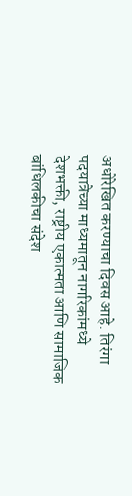अधोरेखित करण्याचा दिवस आहे. तिरंगा पदयात्रेच्या माध्यमातून नागरिकांमध्ये देशभक्ती, राष्ट्रीय एकात्मता आणि सामाजिक बांधिलकीचा संदेश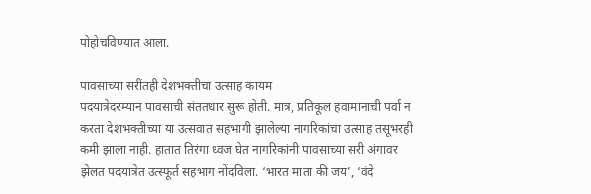पोहोचविण्यात आला.

पावसाच्या सरींतही देशभक्तीचा उत्साह कायम
पदयात्रेदरम्यान पावसाची संततधार सुरू होती. मात्र, प्रतिकूल हवामानाची पर्वा न करता देशभक्तीच्या या उत्सवात सहभागी झालेल्या नागरिकांचा उत्साह तसूभरही कमी झाला नाही. हातात तिरंगा ध्वज घेत नागरिकांनी पावसाच्या सरी अंगावर झेलत पदयात्रेत उत्स्फूर्त सहभाग नोंदविला. ‘भारत माता की जय’, ‘वंदे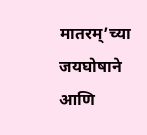मातरम्’च्या जयघोषाने आणि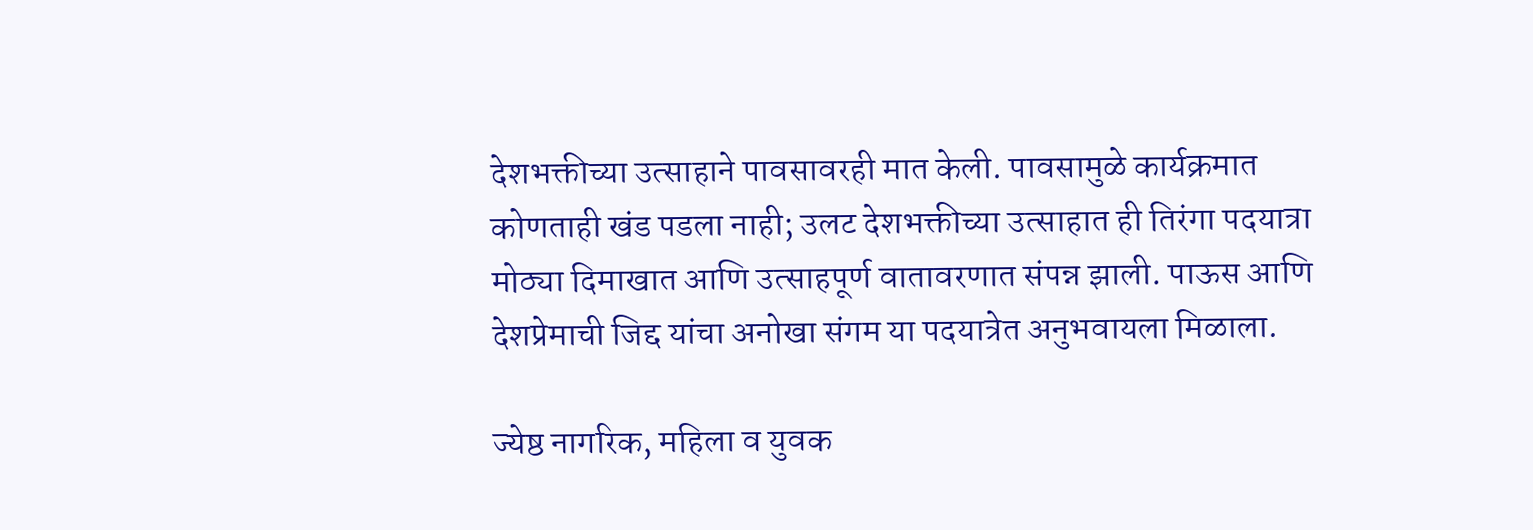देशभक्तीच्या उत्साहाने पावसावरही मात केली. पावसामुळे कार्यक्रमात कोणताही खंड पडला नाही; उलट देशभक्तीच्या उत्साहात ही तिरंगा पदयात्रा मोठ्या दिमाखात आणि उत्साहपूर्ण वातावरणात संपन्न झाली. पाऊस आणि देशप्रेमाची जिद्द यांचा अनोखा संगम या पदयात्रेत अनुभवायला मिळाला.

ज्येष्ठ नागरिक, महिला व युवक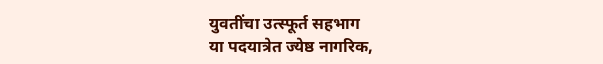युवतींचा उत्स्फूर्त सहभाग
या पदयात्रेत ज्येष्ठ नागरिक,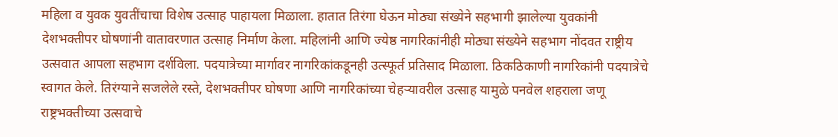महिला व युवक युवतींचाचा विशेष उत्साह पाहायला मिळाला. हातात तिरंगा घेऊन मोठ्या संख्येने सहभागी झालेल्या युवकांनी देशभक्तीपर घोषणांनी वातावरणात उत्साह निर्माण केला. महिलांनी आणि ज्येष्ठ नागरिकांनीही मोठ्या संख्येने सहभाग नोंदवत राष्ट्रीय उत्सवात आपला सहभाग दर्शविला. पदयात्रेच्या मार्गावर नागरिकांकडूनही उत्स्फूर्त प्रतिसाद मिळाला. ठिकठिकाणी नागरिकांनी पदयात्रेचे स्वागत केले. तिरंग्याने सजलेले रस्ते, देशभक्तीपर घोषणा आणि नागरिकांच्या चेहऱ्यावरील उत्साह यामुळे पनवेल शहराला जणू राष्ट्रभक्तीच्या उत्सवाचे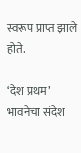स्वरूप प्राप्त झाले होते.

‘देश प्रथम’ भावनेचा संदेश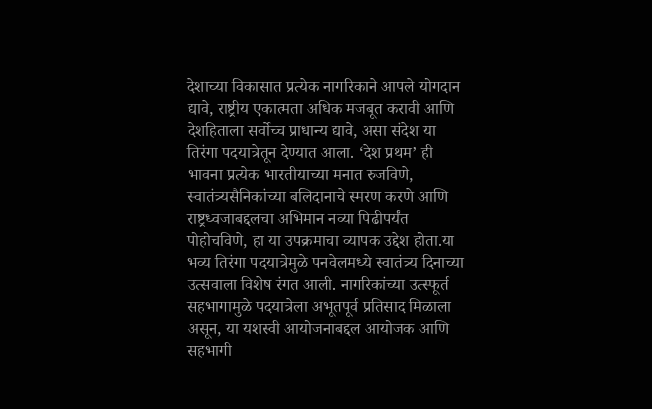देशाच्या विकासात प्रत्येक नागरिकाने आपले योगदान द्यावे, राष्ट्रीय एकात्मता अधिक मजबूत करावी आणि देशहिताला सर्वोच्च प्राधान्य द्यावे, असा संदेश या तिरंगा पदयात्रेतून देण्यात आला. ‘देश प्रथम’ ही भावना प्रत्येक भारतीयाच्या मनात रुजविणे, स्वातंत्र्यसैनिकांच्या बलिदानाचे स्मरण करणे आणि राष्ट्रध्वजाबद्दलचा अभिमान नव्या पिढीपर्यंत पोहोचविणे, हा या उपक्रमाचा व्यापक उद्देश होता.या भव्य तिरंगा पदयात्रेमुळे पनवेलमध्ये स्वातंत्र्य दिनाच्या उत्सवाला विशेष रंगत आली. नागरिकांच्या उत्स्फूर्त सहभागामुळे पदयात्रेला अभूतपूर्व प्रतिसाद मिळाला असून, या यशस्वी आयोजनाबद्दल आयोजक आणि सहभागी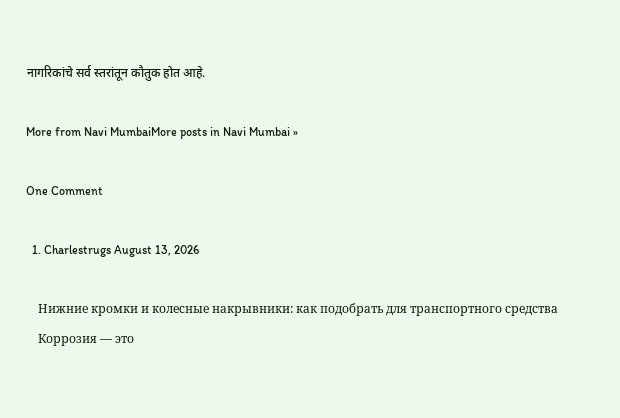नागरिकांचे सर्व स्तरांतून कौतुक होत आहे.

More from Navi MumbaiMore posts in Navi Mumbai »

One Comment

  1. Charlestrugs August 13, 2026

    Нижние кромки и колесные накрывники: как подобрать для транспортного средства
    Коррозия — это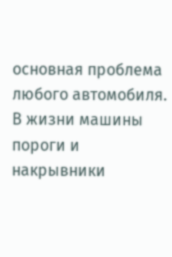основная проблема любого автомобиля. В жизни машины пороги и накрывники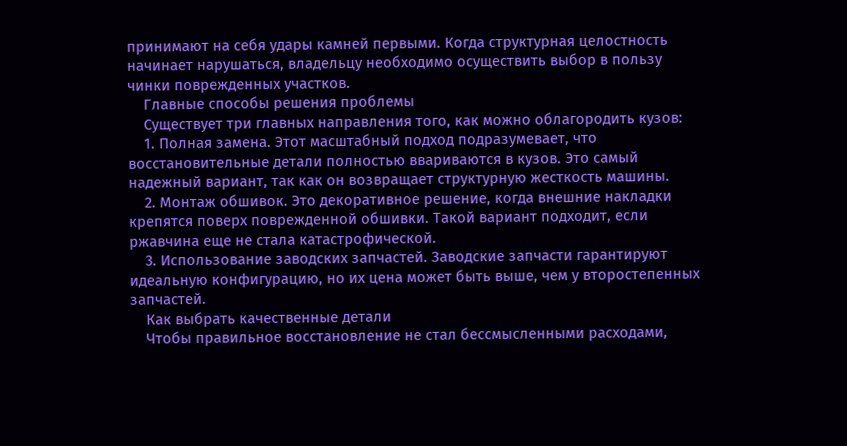принимают на себя удары камней первыми. Когда структурная целостность начинает нарушаться, владельцу необходимо осуществить выбор в пользу чинки поврежденных участков.
    Главные способы решения проблемы
    Существует три главных направления того, как можно облагородить кузов:
    1. Полная замена. Этот масштабный подход подразумевает, что восстановительные детали полностью ввариваются в кузов. Это самый надежный вариант, так как он возвращает структурную жесткость машины.
    2. Монтаж обшивок. Это декоративное решение, когда внешние накладки крепятся поверх поврежденной обшивки. Такой вариант подходит, если ржавчина еще не стала катастрофической.
    3. Использование заводских запчастей. Заводские запчасти гарантируют идеальную конфигурацию, но их цена может быть выше, чем у второстепенных запчастей.
    Как выбрать качественные детали
    Чтобы правильное восстановление не стал бессмысленными расходами,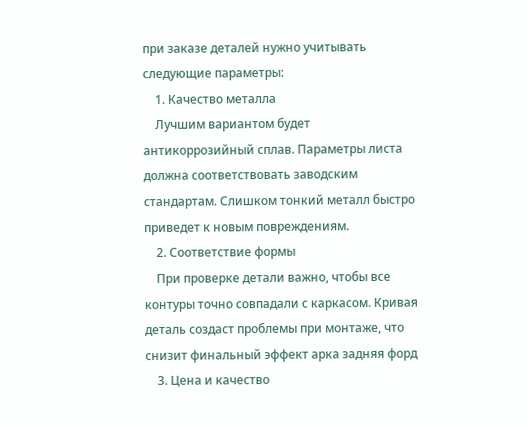при заказе деталей нужно учитывать следующие параметры:
    1. Качество металла
    Лучшим вариантом будет антикоррозийный сплав. Параметры листа должна соответствовать заводским стандартам. Слишком тонкий металл быстро приведет к новым повреждениям.
    2. Соответствие формы
    При проверке детали важно, чтобы все контуры точно совпадали с каркасом. Кривая деталь создаст проблемы при монтаже, что снизит финальный эффект арка задняя форд
    3. Цена и качество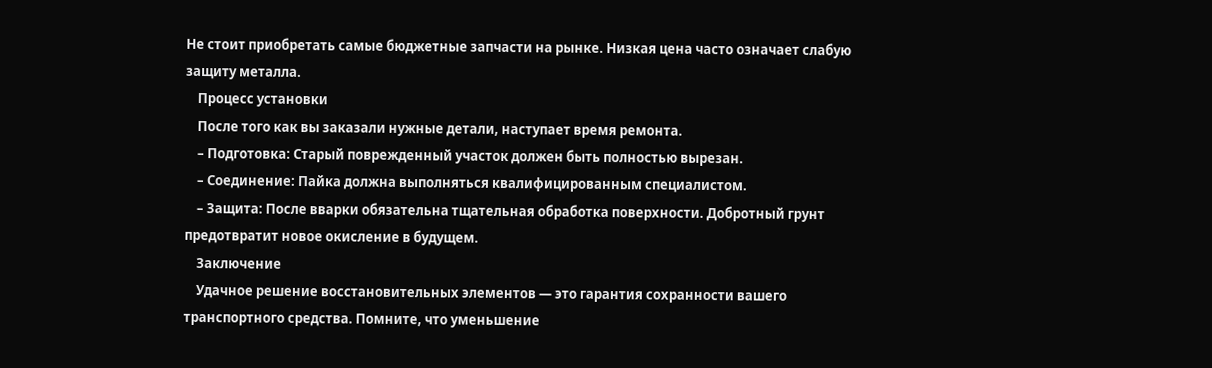Не стоит приобретать самые бюджетные запчасти на рынке. Низкая цена часто означает слабую защиту металла.
    Процесс установки
    После того как вы заказали нужные детали, наступает время ремонта.
    – Подготовка: Старый поврежденный участок должен быть полностью вырезан.
    – Соединение: Пайка должна выполняться квалифицированным специалистом.
    – Защита: После вварки обязательна тщательная обработка поверхности. Добротный грунт предотвратит новое окисление в будущем.
    Заключение
    Удачное решение восстановительных элементов — это гарантия сохранности вашего транспортного средства. Помните, что уменьшение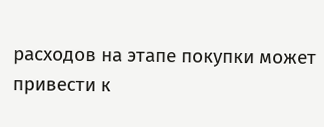расходов на этапе покупки может привести к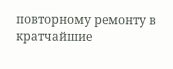повторному ремонту в кратчайшие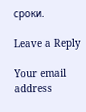сроки.

Leave a Reply

Your email address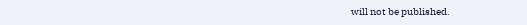will not be published.